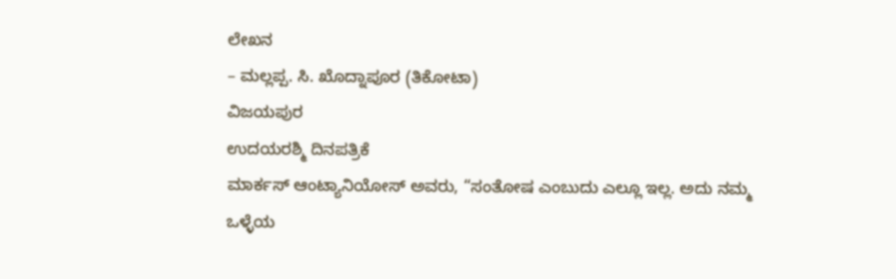ಲೇಖನ
– ಮಲ್ಲಪ್ಪ. ಸಿ. ಖೊದ್ನಾಪೂರ (ತಿಕೋಟಾ)
ವಿಜಯಪುರ
ಉದಯರಶ್ಮಿ ದಿನಪತ್ರಿಕೆ
ಮಾರ್ಕಸ್ ಆಂಟ್ಯಾನಿಯೋಸ್ ಅವರು, “ಸಂತೋಷ ಎಂಬುದು ಎಲ್ಲೂ ಇಲ್ಲ. ಅದು ನಮ್ಮ ಒಳ್ಳೆಯ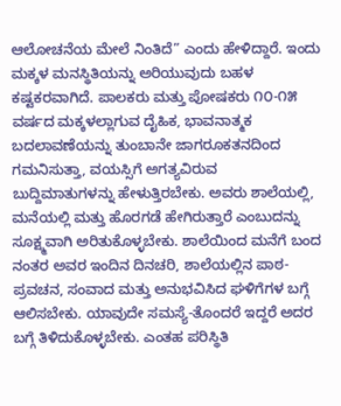ಆಲೋಚನೆಯ ಮೇಲೆ ನಿಂತಿದೆ” ಎಂದು ಹೇಳಿದ್ದಾರೆ. ಇಂದು ಮಕ್ಕಳ ಮನಸ್ಥಿತಿಯನ್ನು ಅರಿಯುವುದು ಬಹಳ ಕಷ್ಟಕರವಾಗಿದೆ. ಪಾಲಕರು ಮತ್ತು ಪೋಷಕರು ೧೦-೧೫ ವರ್ಷದ ಮಕ್ಕಳಲ್ಲಾಗುವ ದೈಹಿಕ, ಭಾವನಾತ್ಮಕ ಬದಲಾವಣೆಯನ್ನು ತುಂಬಾನೇ ಜಾಗರೂಕತನದಿಂದ ಗಮನಿಸುತ್ತಾ, ವಯಸ್ಸಿಗೆ ಅಗತ್ಯವಿರುವ ಬುದ್ದಿಮಾತುಗಳನ್ನು ಹೇಳುತ್ತಿರಬೇಕು. ಅವರು ಶಾಲೆಯಲ್ಲಿ, ಮನೆಯಲ್ಲಿ ಮತ್ತು ಹೊರಗಡೆ ಹೇಗಿರುತ್ತಾರೆ ಎಂಬುದನ್ನು ಸೂಕ್ಷ್ಮವಾಗಿ ಅರಿತುಕೊಳ್ಳಬೇಕು. ಶಾಲೆಯಿಂದ ಮನೆಗೆ ಬಂದ ನಂತರ ಅವರ ಇಂದಿನ ದಿನಚರಿ, ಶಾಲೆಯಲ್ಲಿನ ಪಾಠ-ಪ್ರವಚನ, ಸಂವಾದ ಮತ್ತು ಅನುಭವಿಸಿದ ಘಳಿಗೆಗಳ ಬಗ್ಗೆ ಆಲಿಸಬೇಕು. ಯಾವುದೇ ಸಮಸ್ಯೆ-ತೊಂದರೆ ಇದ್ದರೆ ಅದರ ಬಗ್ಗೆ ತಿಳಿದುಕೊಳ್ಳಬೇಕು. ಎಂತಹ ಪರಿಸ್ಥಿತಿ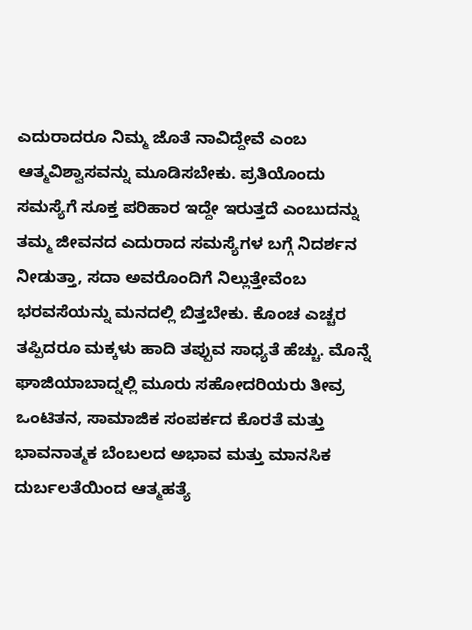ಎದುರಾದರೂ ನಿಮ್ಮ ಜೊತೆ ನಾವಿದ್ದೇವೆ ಎಂಬ ಆತ್ಮವಿಶ್ವಾಸವನ್ನು ಮೂಡಿಸಬೇಕು. ಪ್ರತಿಯೊಂದು ಸಮಸ್ಯೆಗೆ ಸೂಕ್ತ ಪರಿಹಾರ ಇದ್ದೇ ಇರುತ್ತದೆ ಎಂಬುದನ್ನು ತಮ್ಮ ಜೀವನದ ಎದುರಾದ ಸಮಸ್ಯೆಗಳ ಬಗ್ಗೆ ನಿದರ್ಶನ ನೀಡುತ್ತಾ, ಸದಾ ಅವರೊಂದಿಗೆ ನಿಲ್ಲುತ್ತೇವೆಂಬ ಭರವಸೆಯನ್ನು ಮನದಲ್ಲಿ ಬಿತ್ತಬೇಕು. ಕೊಂಚ ಎಚ್ಚರ ತಪ್ಪಿದರೂ ಮಕ್ಕಳು ಹಾದಿ ತಪ್ಪುವ ಸಾಧ್ಯತೆ ಹೆಚ್ಚು. ಮೊನ್ನೆ ಘಾಜಿಯಾಬಾದ್ನಲ್ಲಿ ಮೂರು ಸಹೋದರಿಯರು ತೀವ್ರ ಒಂಟಿತನ, ಸಾಮಾಜಿಕ ಸಂಪರ್ಕದ ಕೊರತೆ ಮತ್ತು ಭಾವನಾತ್ಮಕ ಬೆಂಬಲದ ಅಭಾವ ಮತ್ತು ಮಾನಸಿಕ ದುರ್ಬಲತೆಯಿಂದ ಆತ್ಮಹತ್ಯೆ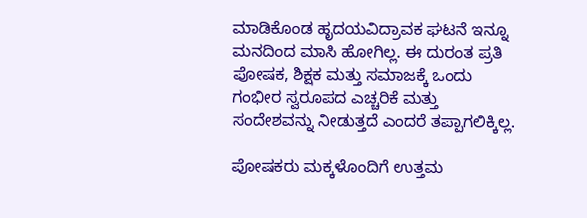ಮಾಡಿಕೊಂಡ ಹೃದಯವಿದ್ರಾವಕ ಘಟನೆ ಇನ್ನೂ ಮನದಿಂದ ಮಾಸಿ ಹೋಗಿಲ್ಲ. ಈ ದುರಂತ ಪ್ರತಿ ಪೋಷಕ, ಶಿಕ್ಷಕ ಮತ್ತು ಸಮಾಜಕ್ಕೆ ಒಂದು ಗಂಭೀರ ಸ್ವರೂಪದ ಎಚ್ಚರಿಕೆ ಮತ್ತು ಸಂದೇಶವನ್ನು ನೀಡುತ್ತದೆ ಎಂದರೆ ತಪ್ಪಾಗಲಿಕ್ಕಿಲ್ಲ.

ಪೋಷಕರು ಮಕ್ಕಳೊಂದಿಗೆ ಉತ್ತಮ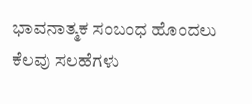ಭಾವನಾತ್ಮಕ ಸಂಬಂಧ ಹೊಂದಲು ಕೆಲವು ಸಲಹೆಗಳು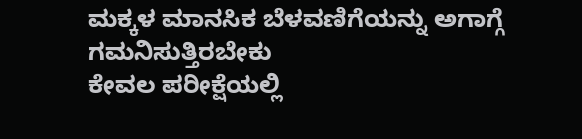ಮಕ್ಕಳ ಮಾನಸಿಕ ಬೆಳವಣಿಗೆಯನ್ನು ಅಗಾಗ್ಗೆ ಗಮನಿಸುತ್ತಿರಬೇಕು
ಕೇವಲ ಪರೀಕ್ಷೆಯಲ್ಲಿ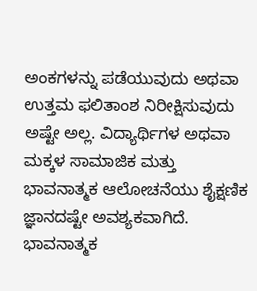ಅಂಕಗಳನ್ನು ಪಡೆಯುವುದು ಅಥವಾ ಉತ್ತಮ ಫಲಿತಾಂಶ ನಿರೀಕ್ಷಿಸುವುದು ಅಷ್ಟೇ ಅಲ್ಲ. ವಿದ್ಯಾರ್ಥಿಗಳ ಅಥವಾ ಮಕ್ಕಳ ಸಾಮಾಜಿಕ ಮತ್ತು ಭಾವನಾತ್ಮಕ ಆಲೋಚನೆಯು ಶೈಕ್ಷಣಿಕ ಜ್ಞಾನದಷ್ಟೇ ಅವಶ್ಯಕವಾಗಿದೆ. ಭಾವನಾತ್ಮಕ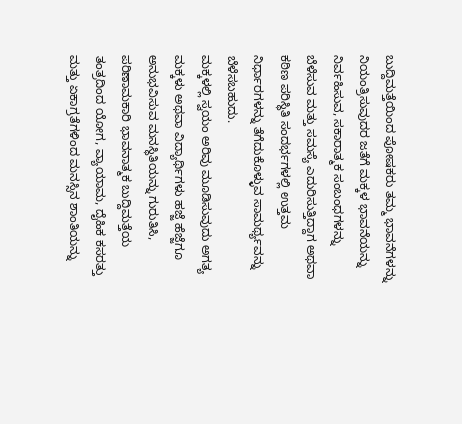ಬುದ್ದಿಮತ್ತೆಯಿಂದ ಪೋಷಕರು ತಮ್ಮ ಭಾವನೆಗಳನ್ನು ನಿಯಂತ್ರಿಸುವುದರ ಜತೆಗೆ ಮಕ್ಕಳ ಭಾವನೆಯನ್ನು ನಿರ್ವಹಿಸುವ, ಸಕಾರಾತ್ಮಕ ಸಂಬಂಧಗಳನ್ನು ಬೆಳೆಸುವ ಮತ್ತು ಸಮಸ್ಯೆ ಎದುರಿಸುತ್ತಿದ್ದಾಗ ಅಥವಾ ಕಠಿಣ ಪರಿಸ್ಥಿತಿ ಸಂದರ್ಭಗಳಲ್ಲಿ ಉತ್ತಮ ನಿರ್ಧಾರಗಳನ್ನು ತೆಗೆದುಕೊಳ್ಳುವ ಸಾಮರ್ಥ್ಯವನ್ನು ಬೆಳೆಸಬಹುದು.
ಮಕ್ಕಳಲ್ಲಿ ಸ್ವಯಂ ಅರಿವು ಮೂಡಿಸುವುದು ಅಗತ್ಯ
ಮಕ್ಕಳು ಅಥವಾ ವಿದ್ಯಾರ್ಥಿಗಳು ಹಜ್ಜೆ ಹೆಜ್ಜೆಗೂ ಅನುಭವಿಸುವ ಮನಸ್ಥಿತಿಯನ್ನು ಗುರುತಿಸಿ, ಪರಿಣಾಮಕಾರಿ ಭಾವನಾತ್ಮಕ ಬುದ್ದಿಮತ್ತೆಯ ತಂತ್ರದಿಂದ ಯೋಗ, ವ್ಯಾಯಾಮ, ದೈಹಿಕ ಕಸರತ್ತು ಮತ್ತು ಏಕಾಗ್ರತೆಗಳಿಂದ ಮನಸ್ಸಿನ ಶಾಂತಿಯನ್ನು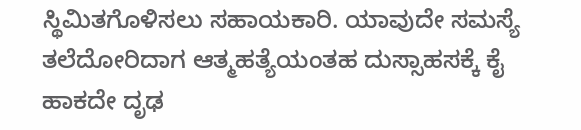ಸ್ಥಿಮಿತಗೊಳಿಸಲು ಸಹಾಯಕಾರಿ. ಯಾವುದೇ ಸಮಸ್ಯೆ ತಲೆದೋರಿದಾಗ ಆತ್ಮಹತ್ಯೆಯಂತಹ ದುಸ್ಸಾಹಸಕ್ಕೆ ಕೈ ಹಾಕದೇ ದೃಢ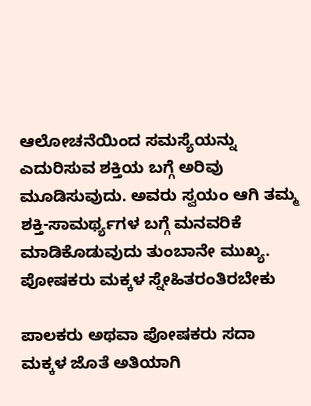ಆಲೋಚನೆಯಿಂದ ಸಮಸ್ಯೆಯನ್ನು ಎದುರಿಸುವ ಶಕ್ತಿಯ ಬಗ್ಗೆ ಅರಿವು ಮೂಡಿಸುವುದು. ಅವರು ಸ್ವಯಂ ಆಗಿ ತಮ್ಮ ಶಕ್ತಿ-ಸಾಮರ್ಥ್ಯಗಳ ಬಗ್ಗೆ ಮನವರಿಕೆ ಮಾಡಿಕೊಡುವುದು ತುಂಬಾನೇ ಮುಖ್ಯ.
ಪೋಷಕರು ಮಕ್ಕಳ ಸ್ನೇಹಿತರಂತಿರಬೇಕು

ಪಾಲಕರು ಅಥವಾ ಪೋಷಕರು ಸದಾ ಮಕ್ಕಳ ಜೊತೆ ಅತಿಯಾಗಿ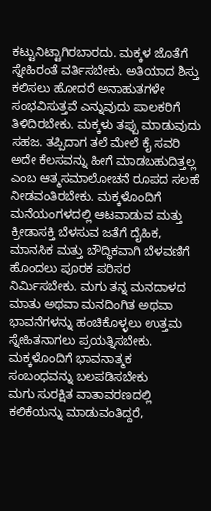ಕಟ್ಟುನಿಟ್ಟಾಗಿರಬಾರದು. ಮಕ್ಕಳ ಜೊತೆಗೆ ಸ್ನೇಹಿರಂತೆ ವರ್ತಿಸಬೇಕು. ಅತಿಯಾದ ಶಿಸ್ತು ಕಲಿಸಲು ಹೋದರೆ ಅನಾಹುತಗಳೇ ಸಂಭವಿಸುತ್ತವೆ ಎನ್ನುವುದು ಪಾಲಕರಿಗೆ ತಿಳಿದಿರಬೇಕು. ಮಕ್ಕಳು ತಪ್ಪು ಮಾಡುವುದು ಸಹಜ. ತಪ್ಪಿದಾಗ ತಲೆ ಮೇಲೆ ಕೈ ಸವರಿ ಅದೇ ಕೆಲಸವನ್ನು ಹೀಗೆ ಮಾಡಬಹುದಿತ್ತಲ್ಲ ಎಂಬ ಆತ್ಮಸಮಾಲೋಚನೆ ರೂಪದ ಸಲಹೆ ನೀಡವಂತಿರಬೇಕು. ಮಕ್ಕಳೊಂದಿಗೆ ಮನೆಯಂಗಳದಲ್ಲಿ ಆಟವಾಡುವ ಮತ್ತು ಕ್ರೀಡಾಸಕ್ತಿ ಬೆಳಸುವ ಜತೆಗೆ ದೈಹಿಕ, ಮಾನಸಿಕ ಮತ್ತು ಬೌದ್ಧಿಕವಾಗಿ ಬೆಳವಣಿಗೆ ಹೊಂದಲು ಪೂರಕ ಪರಿಸರ ನಿರ್ಮಿಸಬೇಕು. ಮಗು ತನ್ನ ಮನದಾಳದ ಮಾತು ಅಥವಾ ಮನದಿಂಗಿತ ಅಥವಾ ಭಾವನೆಗಳನ್ನು ಹಂಚಿಕೊಳ್ಳಲು ಉತ್ತಮ ಸ್ನೇಹಿತನಾಗಲು ಪ್ರಯತ್ನಿಸಬೇಕು.
ಮಕ್ಕಳೊಂದಿಗೆ ಭಾವನಾತ್ಮಕ ಸಂಬಂಧವನ್ನು ಬಲಪಡಿಸಬೇಕು
ಮಗು ಸುರಕ್ಷಿತ ವಾತಾವರಣದಲ್ಲಿ ಕಲಿಕೆಯನ್ನು ಮಾಡುವಂತಿದ್ದರೆ,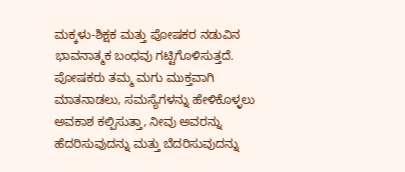ಮಕ್ಕಳು-ಶಿಕ್ಷಕ ಮತ್ತು ಪೋಷಕರ ನಡುವಿನ ಭಾವನಾತ್ಮಕ ಬಂಧವು ಗಟ್ಟಿಗೊಳಿಸುತ್ತದೆ. ಪೋಷಕರು ತಮ್ಮ ಮಗು ಮುಕ್ತವಾಗಿ ಮಾತನಾಡಲು, ಸಮಸ್ಯೆಗಳನ್ನು ಹೇಳಿಕೊಳ್ಳಲು ಅವಕಾಶ ಕಲ್ಪಿಸುತ್ತಾ, ನೀವು ಅವರನ್ನು ಹೆದರಿಸುವುದನ್ನು ಮತ್ತು ಬೆದರಿಸುವುದನ್ನು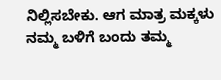ನಿಲ್ಲಿಸಬೇಕು. ಆಗ ಮಾತ್ರ ಮಕ್ಕಳು ನಮ್ಮ ಬಳಿಗೆ ಬಂದು ತಮ್ಮ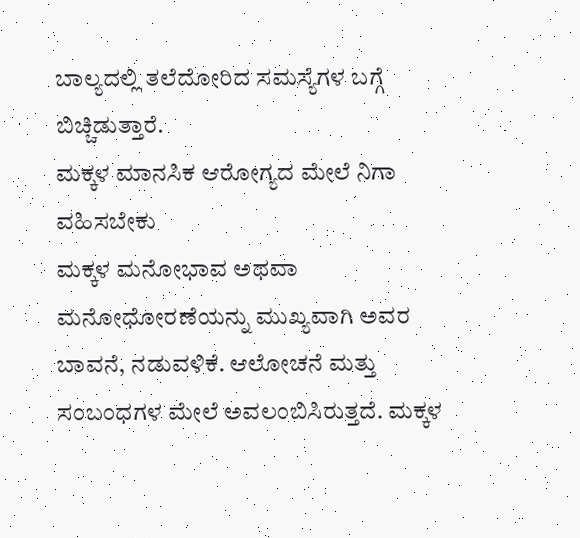ಬಾಲ್ಯದಲ್ಲಿ ತಲೆದೋರಿದ ಸಮಸ್ಯೆಗಳ ಬಗ್ಗೆ ಬಿಚ್ಚಿಡುತ್ತಾರೆ.
ಮಕ್ಕಳ ಮಾನಸಿಕ ಆರೋಗ್ಯದ ಮೇಲೆ ನಿಗಾ ವಹಿಸಬೇಕು
ಮಕ್ಕಳ ಮನೋಭಾವ ಅಥವಾ ಮನೋಧೋರಣೆಯನ್ನು ಮುಖ್ಯವಾಗಿ ಅವರ ಬಾವನೆ, ನಡುವಳಿಕೆ. ಆಲೋಚನೆ ಮತ್ತು ಸಂಬಂಧಗಳ ಮೇಲೆ ಅವಲಂಬಿಸಿರುತ್ತದೆ. ಮಕ್ಕಳ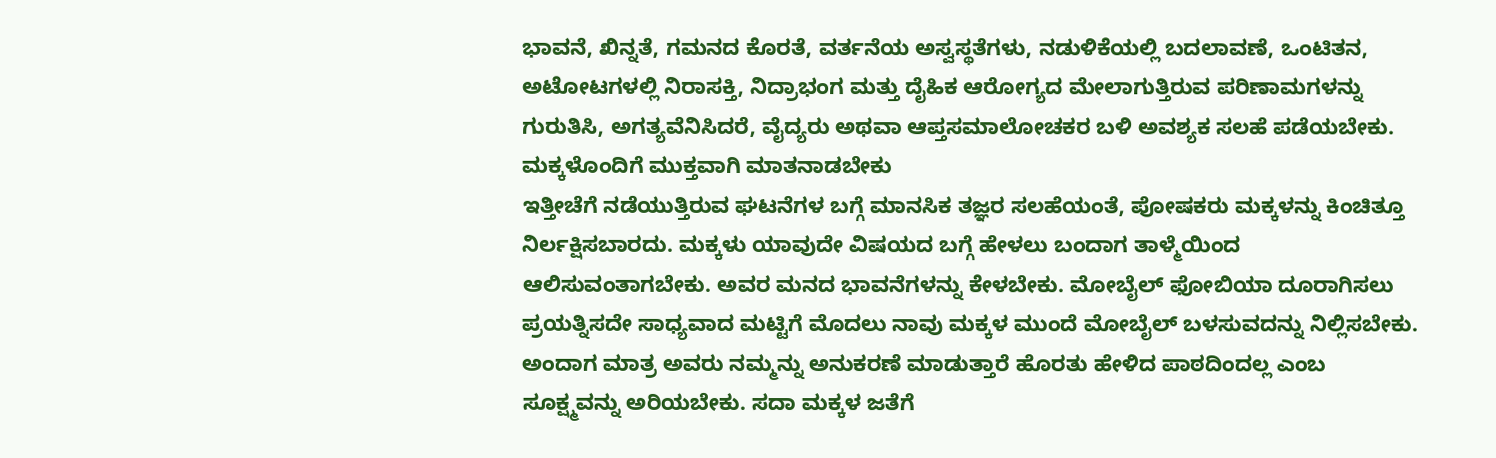ಭಾವನೆ, ಖಿನ್ನತೆ, ಗಮನದ ಕೊರತೆ, ವರ್ತನೆಯ ಅಸ್ವಸ್ಥತೆಗಳು, ನಡುಳಿಕೆಯಲ್ಲಿ ಬದಲಾವಣೆ, ಒಂಟಿತನ, ಅಟೋಟಗಳಲ್ಲಿ ನಿರಾಸಕ್ತಿ, ನಿದ್ರಾಭಂಗ ಮತ್ತು ದೈಹಿಕ ಆರೋಗ್ಯದ ಮೇಲಾಗುತ್ತಿರುವ ಪರಿಣಾಮಗಳನ್ನು ಗುರುತಿಸಿ, ಅಗತ್ಯವೆನಿಸಿದರೆ, ವೈದ್ಯರು ಅಥವಾ ಆಪ್ತಸಮಾಲೋಚಕರ ಬಳಿ ಅವಶ್ಯಕ ಸಲಹೆ ಪಡೆಯಬೇಕು.
ಮಕ್ಕಳೊಂದಿಗೆ ಮುಕ್ತವಾಗಿ ಮಾತನಾಡಬೇಕು
ಇತ್ತೀಚೆಗೆ ನಡೆಯುತ್ತಿರುವ ಘಟನೆಗಳ ಬಗ್ಗೆ ಮಾನಸಿಕ ತಜ್ಞರ ಸಲಹೆಯಂತೆ, ಪೋಷಕರು ಮಕ್ಕಳನ್ನು ಕಿಂಚಿತ್ತೂ ನಿರ್ಲಕ್ಷಿಸಬಾರದು. ಮಕ್ಕಳು ಯಾವುದೇ ವಿಷಯದ ಬಗ್ಗೆ ಹೇಳಲು ಬಂದಾಗ ತಾಳ್ಮೆಯಿಂದ ಆಲಿಸುವಂತಾಗಬೇಕು. ಅವರ ಮನದ ಭಾವನೆಗಳನ್ನು ಕೇಳಬೇಕು. ಮೋಬೈಲ್ ಫೋಬಿಯಾ ದೂರಾಗಿಸಲು ಪ್ರಯತ್ನಿಸದೇ ಸಾಧ್ಯವಾದ ಮಟ್ಟಿಗೆ ಮೊದಲು ನಾವು ಮಕ್ಕಳ ಮುಂದೆ ಮೋಬೈಲ್ ಬಳಸುವದನ್ನು ನಿಲ್ಲಿಸಬೇಕು. ಅಂದಾಗ ಮಾತ್ರ ಅವರು ನಮ್ಮನ್ನು ಅನುಕರಣೆ ಮಾಡುತ್ತಾರೆ ಹೊರತು ಹೇಳಿದ ಪಾಠದಿಂದಲ್ಲ ಎಂಬ ಸೂಕ್ಷ್ಮವನ್ನು ಅರಿಯಬೇಕು. ಸದಾ ಮಕ್ಕಳ ಜತೆಗೆ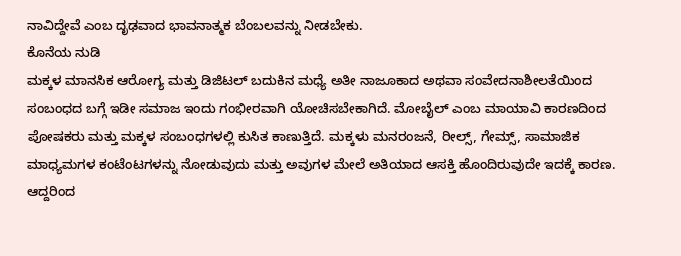ನಾವಿದ್ದೇವೆ ಎಂಬ ದೃಢವಾದ ಭಾವನಾತ್ಮಕ ಬೆಂಬಲವನ್ನು ನೀಡಬೇಕು.
ಕೊನೆಯ ನುಡಿ
ಮಕ್ಕಳ ಮಾನಸಿಕ ಆರೋಗ್ಯ ಮತ್ತು ಡಿಜಿಟಲ್ ಬದುಕಿನ ಮಧ್ಯೆ ಅತೀ ನಾಜೂಕಾದ ಅಥವಾ ಸಂವೇದನಾಶೀಲತೆಯಿಂದ ಸಂಬಂಧದ ಬಗ್ಗೆ ಇಡೀ ಸಮಾಜ ಇಂದು ಗಂಭೀರವಾಗಿ ಯೋಚಿಸಬೇಕಾಗಿದೆ. ಮೋಬೈಲ್ ಎಂಬ ಮಾಯಾವಿ ಕಾರಣದಿಂದ ಪೋಷಕರು ಮತ್ತು ಮಕ್ಕಳ ಸಂಬಂಧಗಳಲ್ಲಿ ಕುಸಿತ ಕಾಣುತ್ತಿದೆ. ಮಕ್ಕಳು ಮನರಂಜನೆ, ರೀಲ್ಸ್, ಗೇಮ್ಸ್, ಸಾಮಾಜಿಕ ಮಾಧ್ಯಮಗಳ ಕಂಟೆಂಟಗಳನ್ನು ನೋಡುವುದು ಮತ್ತು ಅವುಗಳ ಮೇಲೆ ಅತಿಯಾದ ಆಸಕ್ತಿ ಹೊಂದಿರುವುದೇ ಇದಕ್ಕೆ ಕಾರಣ. ಆದ್ದರಿಂದ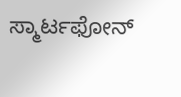ಸ್ಮಾರ್ಟಫೋನ್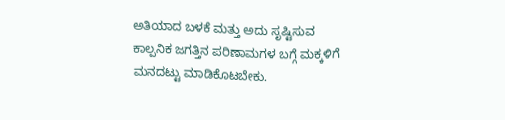ಅತಿಯಾದ ಬಳಕೆ ಮತ್ತು ಅದು ಸೃಷ್ಟಿಸುವ ಕಾಲ್ಪನಿಕ ಜಗತ್ತಿನ ಪರಿಣಾಮಗಳ ಬಗ್ಗೆ ಮಕ್ಕಳಿಗೆ ಮನದಟ್ಟು ಮಾಡಿಕೊಟಬೇಕು.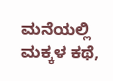ಮನೆಯಲ್ಲಿ ಮಕ್ಕಳ ಕಥೆ,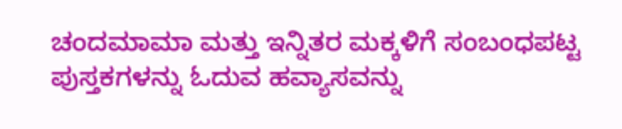ಚಂದಮಾಮಾ ಮತ್ತು ಇನ್ನಿತರ ಮಕ್ಕಳಿಗೆ ಸಂಬಂಧಪಟ್ಟ ಪುಸ್ತಕಗಳನ್ನು ಓದುವ ಹವ್ಯಾಸವನ್ನು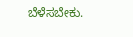ಬೆಳೆಸಬೇಕು.